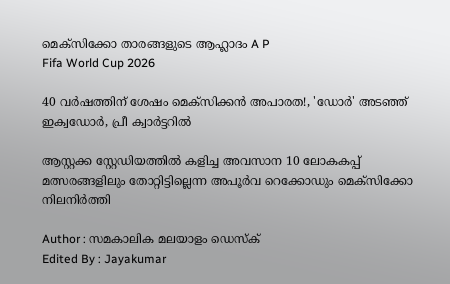മെക്സിക്കോ താരങ്ങളുടെ ആഹ്ലാദം A P
Fifa World Cup 2026

40 വര്‍ഷത്തിന് ശേഷം മെക്‌സിക്കന്‍ അപാരത!, 'ഡോര്‍' അടഞ്ഞ് ഇക്വഡോര്‍, പ്രീ ക്വാര്‍ട്ടറില്‍

ആസ്റ്റക്ക സ്റ്റേഡിയത്തില്‍ കളിച്ച അവസാന 10 ലോകകപ്പ് മത്സരങ്ങളിലും തോറ്റിട്ടില്ലെന്ന അപൂര്‍വ റെക്കോഡും മെക്സിക്കോ നിലനിര്‍ത്തി

Author : സമകാലിക മലയാളം ഡെസ്ക്
Edited By : Jayakumar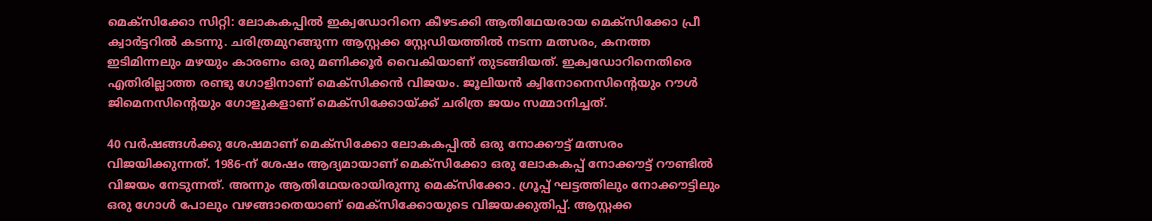മെക്‌സിക്കോ സിറ്റി: ലോകകപ്പില്‍ ഇക്വഡോറിനെ കീഴടക്കി ആതിഥേയരായ മെക്‌സിക്കോ പ്രീ ക്വാര്‍ട്ടറില്‍ കടന്നു. ചരിത്രമുറങ്ങുന്ന ആസ്റ്റക്ക സ്റ്റേഡിയത്തില്‍ നടന്ന മത്സരം, കനത്ത ഇടിമിന്നലും മഴയും കാരണം ഒരു മണിക്കൂര്‍ വൈകിയാണ് തുടങ്ങിയത്. ഇക്വഡോറിനെതിരെ എതിരില്ലാത്ത രണ്ടു ഗോളിനാണ് മെക്‌സിക്കന്‍ വിജയം. ജൂലിയന്‍ ക്വിനോനെസിന്റെയും റൗള്‍ ജിമെനസിന്റെയും ഗോളുകളാണ് മെക്സിക്കോയ്ക്ക് ചരിത്ര ജയം സമ്മാനിച്ചത്.

40 വര്‍ഷങ്ങള്‍ക്കു ശേഷമാണ് മെക്സിക്കോ ലോകകപ്പില്‍ ഒരു നോക്കൗട്ട് മത്സരം വിജയിക്കുന്നത്. 1986-ന് ശേഷം ആദ്യമായാണ് മെക്സിക്കോ ഒരു ലോകകപ്പ് നോക്കൗട്ട് റൗണ്ടില്‍ വിജയം നേടുന്നത്. അന്നും ആതിഥേയരായിരുന്നു മെക്‌സിക്കോ. ഗ്രൂപ്പ് ഘട്ടത്തിലും നോക്കൗട്ടിലും ഒരു ഗോള്‍ പോലും വഴങ്ങാതെയാണ് മെക്സിക്കോയുടെ വിജയക്കുതിപ്പ്. ആസ്റ്റക്ക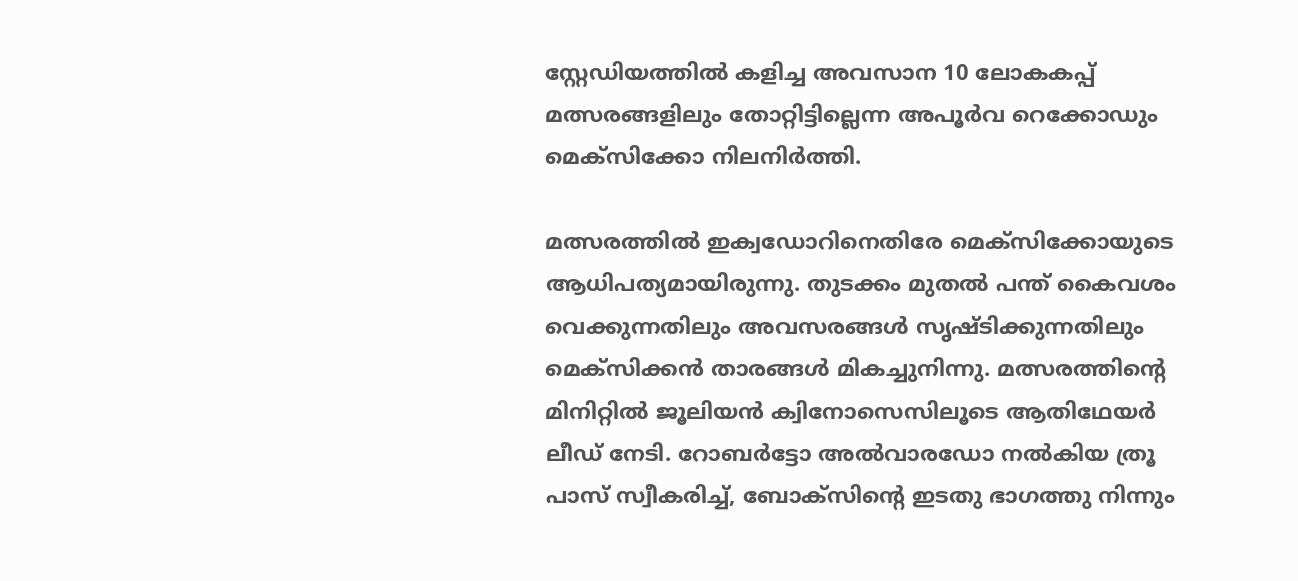സ്റ്റേഡിയത്തില്‍ കളിച്ച അവസാന 10 ലോകകപ്പ് മത്സരങ്ങളിലും തോറ്റിട്ടില്ലെന്ന അപൂര്‍വ റെക്കോഡും മെക്സിക്കോ നിലനിര്‍ത്തി.

മത്സരത്തില്‍ ഇക്വഡോറിനെതിരേ മെക്സിക്കോയുടെ ആധിപത്യമായിരുന്നു. തുടക്കം മുതല്‍ പന്ത് കൈവശം വെക്കുന്നതിലും അവസരങ്ങള്‍ സൃഷ്ടിക്കുന്നതിലും മെക്‌സിക്കന്‍ താരങ്ങള്‍ മികച്ചുനിന്നു. മത്സരത്തിന്റെ മിനിറ്റില്‍ ജൂലിയന്‍ ക്വിനോസെസിലൂടെ ആതിഥേയര്‍ ലീഡ് നേടി. റോബര്‍ട്ടോ അല്‍വാരഡോ നല്‍കിയ ത്രൂ പാസ് സ്വീകരിച്ച്, ബോക്‌സിന്റെ ഇടതു ഭാഗത്തു നിന്നും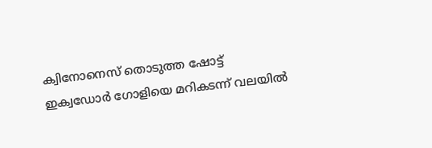ക്വിനോനെസ് തൊടുത്ത ഷോട്ട് ഇക്വഡോര്‍ ഗോളിയെ മറികടന്ന് വലയില്‍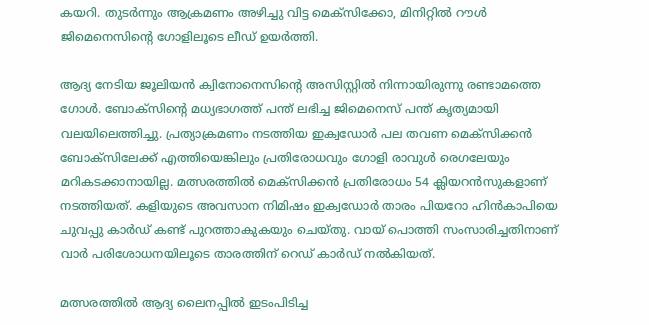കയറി. തുടര്‍ന്നും ആക്രമണം അഴിച്ചു വിട്ട മെക്‌സിക്കോ, മിനിറ്റില്‍ റൗള്‍ ജിമെനെസിന്റെ ഗോളിലൂടെ ലീഡ് ഉയര്‍ത്തി.

ആദ്യ നേടിയ ജൂലിയന്‍ ക്വിനോനെസിന്റെ അസിസ്റ്റില്‍ നിന്നായിരുന്നു രണ്ടാമത്തെ ഗോള്‍. ബോക്‌സിന്റെ മധ്യഭാഗത്ത് പന്ത് ലഭിച്ച ജിമെനെസ് പന്ത് കൃത്യമായി വലയിലെത്തിച്ചു. പ്രത്യാക്രമണം നടത്തിയ ഇക്വഡോര്‍ പല തവണ മെക്‌സിക്കന്‍ ബോക്‌സിലേക്ക് എത്തിയെങ്കിലും പ്രതിരോധവും ഗോളി രാവുള്‍ രെഗലേയും മറികടക്കാനായില്ല. മത്സരത്തില്‍ മെക്‌സിക്കന്‍ പ്രതിരോധം 54 ക്ലിയറന്‍സുകളാണ് നടത്തിയത്. കളിയുടെ അവസാന നിമിഷം ഇക്വഡോര്‍ താരം പിയറോ ഹിന്‍കാപിയെ ചുവപ്പു കാര്‍ഡ് കണ്ട് പുറത്താകുകയും ചെയ്തു. വായ് പൊത്തി സംസാരിച്ചതിനാണ് വാര്‍ പരിശോധനയിലൂടെ താരത്തിന് റെഡ് കാര്‍ഡ് നല്‍കിയത്.

മത്സരത്തില്‍ ആദ്യ ലൈനപ്പില്‍ ഇടംപിടിച്ച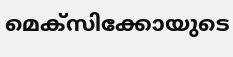മെക്സിക്കോയുടെ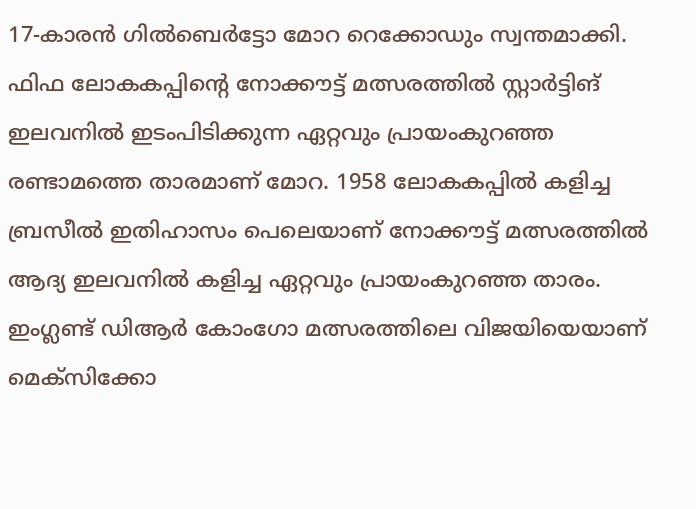17-കാരന്‍ ഗില്‍ബെര്‍ട്ടോ മോറ റെക്കോഡും സ്വന്തമാക്കി. ഫിഫ ലോകകപ്പിന്റെ നോക്കൗട്ട് മത്സരത്തില്‍ സ്റ്റാര്‍ട്ടിങ് ഇലവനില്‍ ഇടംപിടിക്കുന്ന ഏറ്റവും പ്രായംകുറഞ്ഞ രണ്ടാമത്തെ താരമാണ് മോറ. 1958 ലോകകപ്പില്‍ കളിച്ച ബ്രസീല്‍ ഇതിഹാസം പെലെയാണ് നോക്കൗട്ട് മത്സരത്തില്‍ ആദ്യ ഇലവനില്‍ കളിച്ച ഏറ്റവും പ്രായംകുറഞ്ഞ താരം. ഇംഗ്ലണ്ട് ഡിആര്‍ കോംഗോ മത്സരത്തിലെ വിജയിയെയാണ് മെക്സിക്കോ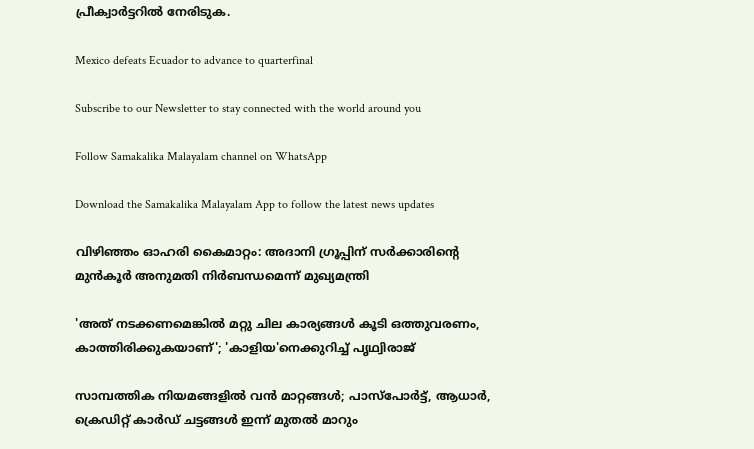പ്രീക്വാര്‍ട്ടറില്‍ നേരിടുക.

Mexico defeats Ecuador to advance to quarterfinal

Subscribe to our Newsletter to stay connected with the world around you

Follow Samakalika Malayalam channel on WhatsApp

Download the Samakalika Malayalam App to follow the latest news updates

വിഴിഞ്ഞം ഓഹരി കൈമാറ്റം: അദാനി ഗ്രൂപ്പിന് സർക്കാരിന്റെ മുൻകൂർ അനുമതി നിർബന്ധമെന്ന് മുഖ്യമന്ത്രി

'അത് നടക്കണമെങ്കിൽ മറ്റു ചില കാര്യങ്ങൾ കൂടി ഒത്തുവരണം, കാത്തിരിക്കുകയാണ്'; 'കാളിയ'നെക്കുറിച്ച് പൃഥ്വിരാജ്

സാമ്പത്തിക നിയമങ്ങളിൽ വൻ മാറ്റങ്ങൾ; പാസ്‌പോർട്ട്, ആധാർ, ക്രെഡിറ്റ് കാർഡ് ചട്ടങ്ങൾ ഇന്ന് മുതൽ മാറും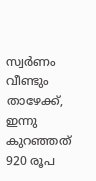സ്വര്‍ണം വീണ്ടും താഴേക്ക്, ഇന്നു കുറഞ്ഞത് 920 രൂപ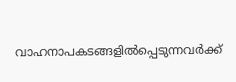വാഹനാപകടങ്ങളില്‍പ്പെടുന്നവര്‍ക്ക്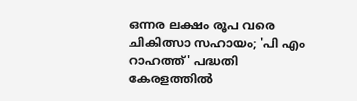ഒന്നര ലക്ഷം രൂപ വരെ ചികിത്സാ സഹായം; 'പി എം റാഹത്ത്' പദ്ധതി കേരളത്തില്‍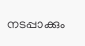നടപ്പാക്കും